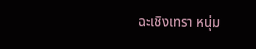ฉะเชิงเทรา หนุ่ม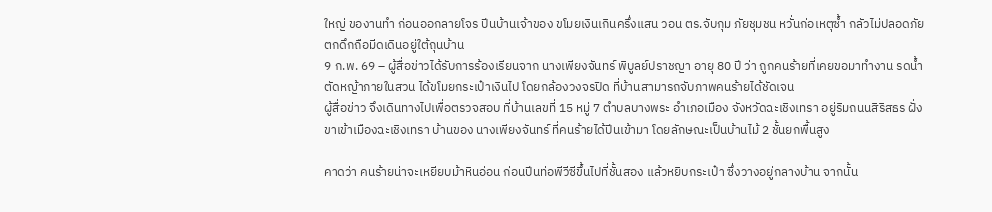ใหญ่ ของานทำ ก่อนออกลายโจร ปีนบ้านเจ้าของ ขโมยเงินเกินครึ่งแสน วอน ตร.จับกุม ภัยชุมชน หวั่นก่อเหตุซ้ำ กลัวไม่ปลอดภัย ตกดึกถือมีดเดินอยู่ใต้ถุนบ้าน
9 ก.พ. 69 – ผู้สื่อข่าวได้รับการร้องเรียนจาก นางเพียงจันทร์ พิบูลย์ปราชญา อายุ 80 ปี ว่า ถูกคนร้ายที่เคยขอมาทำงาน รดน้ำตัดหญ้าภายในสวน ได้ขโมยกระเป๋าเงินไป โดยกล้องวงจรปิด ที่บ้านสามารถจับภาพคนร้ายได้ชัดเจน
ผู้สื่อข่าว จึงเดินทางไปเพื่อตรวจสอบ ที่บ้านเลขที่ 15 หมู่ 7 ตำบลบางพระ อำเภอเมือง จังหวัดฉะเชิงเทรา อยู่ริมถนนสิริสธร ฝั่งขาเข้าเมืองฉะเชิงเทรา บ้านของ นางเพียงจันทร์ ที่คนร้ายได้ปีนเข้ามา โดยลักษณะเป็นบ้านไม้ 2 ชั้นยกพื้นสูง

คาดว่า คนร้ายน่าจะเหยียบม้าหินอ่อน ก่อนปีนท่อพีวีซีขึ้นไปที่ชั้นสอง แล้วหยิบกระเป๋า ซึ่งวางอยู่กลางบ้าน จากนั้น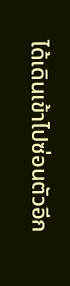ได้เดินเข้าไปซ่อนตัวอีก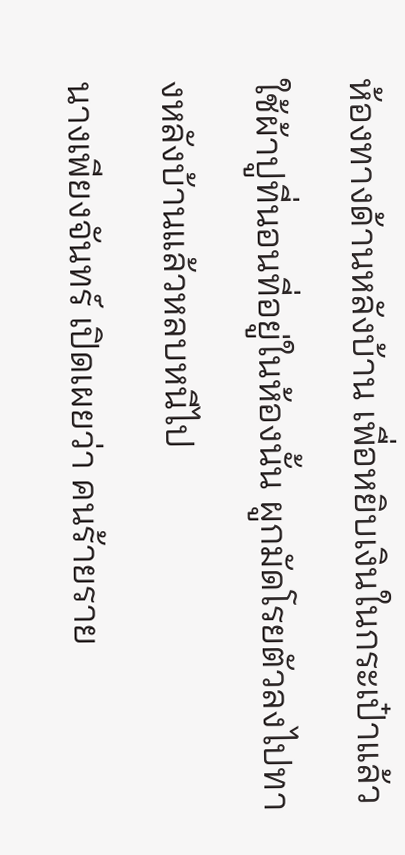ห้องทางด้านหลังบ้าน เพื่อหยิบเงินในกระเป๋าแล้วใช้ผ้าปูที่นอนที่อยู่ในห้องนั้น ผูกมัดโรยตัวลงไปทางหลังบ้านแล้วหลบหนีไป
นางเพียงจันทร์ เปิดเผยว่า คนร้ายราย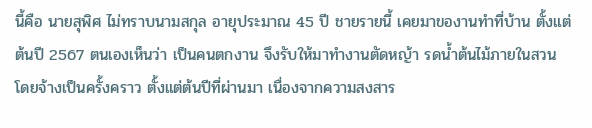นี้คือ นายสุพิศ ไม่ทราบนามสกุล อายุประมาณ 45 ปี ชายรายนี้ เคยมาของานทำที่บ้าน ตั้งแต่ต้นปี 2567 ตนเองเห็นว่า เป็นคนตกงาน จึงรับให้มาทำงานตัดหญ้า รดน้ำต้นไม้ภายในสวน โดยจ้างเป็นครั้งคราว ตั้งแต่ต้นปีที่ผ่านมา เนื่องจากความสงสาร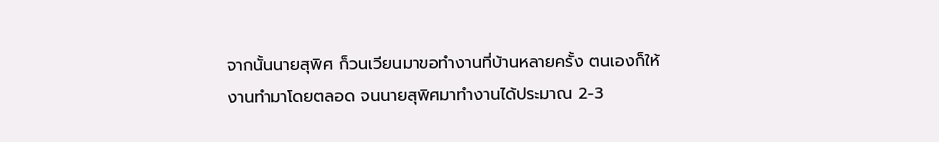จากนั้นนายสุพิศ ก็วนเวียนมาขอทำงานที่บ้านหลายครั้ง ตนเองก็ให้งานทำมาโดยตลอด จนนายสุพิศมาทำงานได้ประมาณ 2-3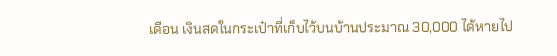เดือน เงินสดในกระเป๋าที่เก็บไว้บนบ้านประมาณ 30,000 ได้หายไป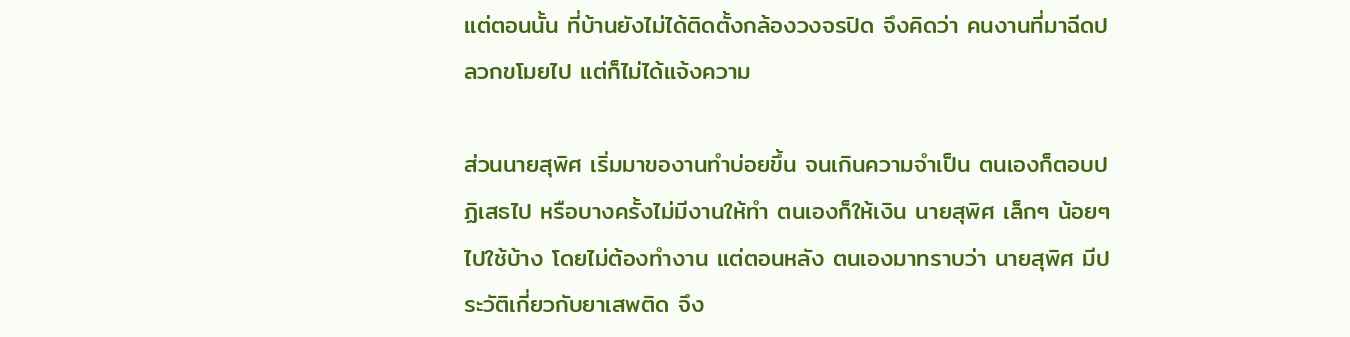แต่ตอนนั้น ที่บ้านยังไม่ได้ติดตั้งกล้องวงจรปิด จึงคิดว่า คนงานที่มาฉีดปลวกขโมยไป แต่ก็ไม่ได้แจ้งความ

ส่วนนายสุพิศ เริ่มมาของานทำบ่อยขึ้น จนเกินความจำเป็น ตนเองก็ตอบปฏิเสธไป หรือบางครั้งไม่มีงานให้ทำ ตนเองก็ให้เงิน นายสุพิศ เล็กๆ น้อยๆ ไปใช้บ้าง โดยไม่ต้องทำงาน แต่ตอนหลัง ตนเองมาทราบว่า นายสุพิศ มีประวัติเกี่ยวกับยาเสพติด จึง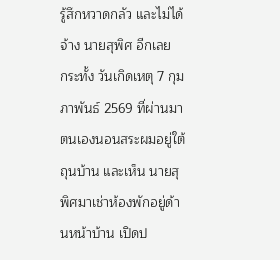รู้สึกหวาดกลัว และไม่ได้จ้าง นายสุพิศ อีกเลย
กระทั้ง วันเกิดเหตุ 7 กุมภาพันธ์ 2569 ที่ผ่านมา ตนเองนอนสระผมอยู่ใต้ถุนบ้าน และเห็น นายสุพิศมาเช่าห้องพักอยู่ด้านหน้าบ้าน เปิดป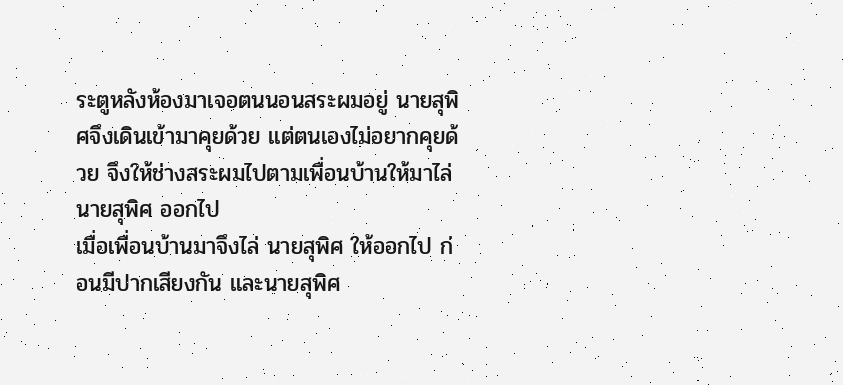ระตูหลังห้องมาเจอตนนอนสระผมอยู่ นายสุพิศจึงเดินเข้ามาคุยด้วย แต่ตนเองไม่อยากคุยด้วย จึงให้ช่างสระผมไปตามเพื่อนบ้านให้มาไล่ นายสุพิศ ออกไป
เมื่อเพื่อนบ้านมาจึงไล่ นายสุพิศ ให้ออกไป ก่อนมีปากเสียงกัน และนายสุพิศ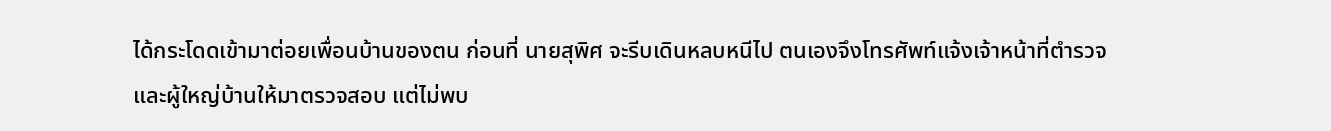ได้กระโดดเข้ามาต่อยเพื่อนบ้านของตน ก่อนที่ นายสุพิศ จะรีบเดินหลบหนีไป ตนเองจึงโทรศัพท์แจ้งเจ้าหน้าที่ตำรวจและผู้ใหญ่บ้านให้มาตรวจสอบ แต่ไม่พบ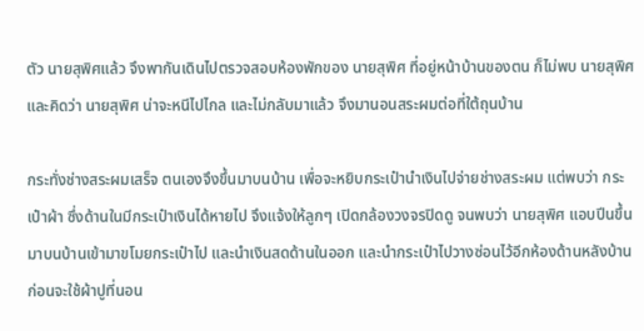ตัว นายสุพิศแล้ว จึงพากันเดินไปตรวจสอบห้องพักของ นายสุพิศ ที่อยู่หน้าบ้านของตน ก็ไม่พบ นายสุพิศ และคิดว่า นายสุพิศ น่าจะหนีไปไกล และไม่กลับมาแล้ว จึงมานอนสระผมต่อที่ใต้ถุนบ้าน

กระทั่งช่างสระผมเสร็จ ตนเองจึงขึ้นมาบนบ้าน เพื่อจะหยิบกระเป๋านำเงินไปจ่ายช่างสระผม แต่พบว่า กระเป๋าผ้า ซึ่งด้านในมีกระเป๋าเงินได้หายไป จึงแจ้งให้ลูกๆ เปิดกล้องวงจรปิดดู จนพบว่า นายสุพิศ แอบปีนขึ้นมาบนบ้านเข้ามาขโมยกระเป๋าไป และนำเงินสดด้านในออก และนำกระเป๋าไปวางซ่อนไว้อีกห้องด้านหลังบ้าน ก่อนจะใช้ผ้าปูที่นอน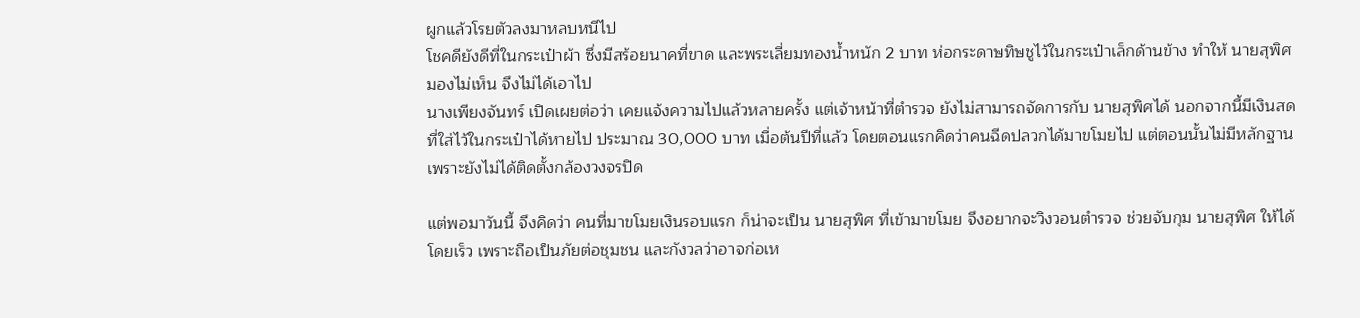ผูกแล้วโรยตัวลงมาหลบหนีไป
โชคดียังดีที่ในกระเป๋าผ้า ซึ่งมีสร้อยนาคที่ขาด และพระเลี่ยมทองน้ำหนัก 2 บาท ห่อกระดาษทิษชูไว้ในกระเป๋าเล็กด้านข้าง ทำให้ นายสุพิศ มองไม่เห็น จึงไม่ได้เอาไป
นางเพียงจันทร์ เปิดเผยต่อว่า เคยแจ้งความไปแล้วหลายครั้ง แต่เจ้าหน้าที่ตำรวจ ยังไม่สามารถจัดการกับ นายสุพิศได้ นอกจากนี้มีเงินสดที่ใส่ไว้ในกระเป๋าได้หายไป ประมาณ 30,000 บาท เมื่อต้นปีที่แล้ว โดยตอนแรกคิดว่าคนฉีดปลวกได้มาขโมยไป แต่ตอนนั้นไม่มีหลักฐาน เพราะยังไม่ได้ติดตั้งกล้องวงจรปิด

แต่พอมาวันนี้ จึงคิดว่า คนที่มาขโมยเงินรอบแรก ก็น่าจะเป็น นายสุพิศ ที่เข้ามาขโมย จึงอยากจะวิงวอนตำรวจ ช่วยจับกุม นายสุพิศ ให้ได้โดยเร็ว เพราะถือเป็นภัยต่อชุมชน และกังวลว่าอาจก่อเห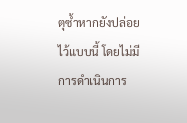ตุซ้ำหากยังปล่อยไว้แบบนี้ โดยไม่มีการดำเนินการ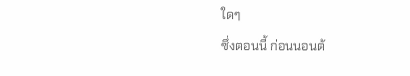ใดๆ
ซึ่งตอนนี้ ก่อนนอนต้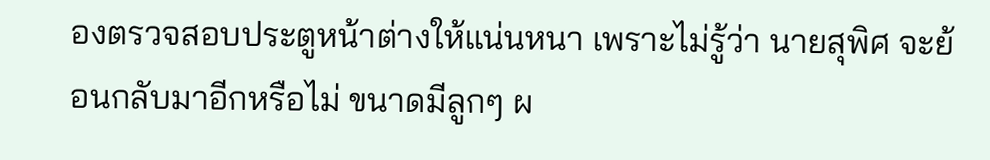องตรวจสอบประตูหน้าต่างให้แน่นหนา เพราะไม่รู้ว่า นายสุพิศ จะย้อนกลับมาอีกหรือไม่ ขนาดมีลูกๆ ผ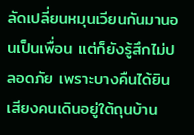ลัดเปลี่ยนหมุนเวียนกันมานอนเป็นเพื่อน แต่ก็ยังรู้สึกไม่ปลอดภัย เพราะบางคืนได้ยินเสียงคนเดินอยู่ใต้ถุนบ้าน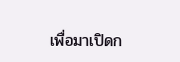เพื่อมาเปิดก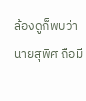ล้องดูก็พบว่า นายสุพิศ ถือมี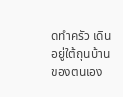ดทำครัว เดินอยู่ใต้ถุนบ้านของตนเอง